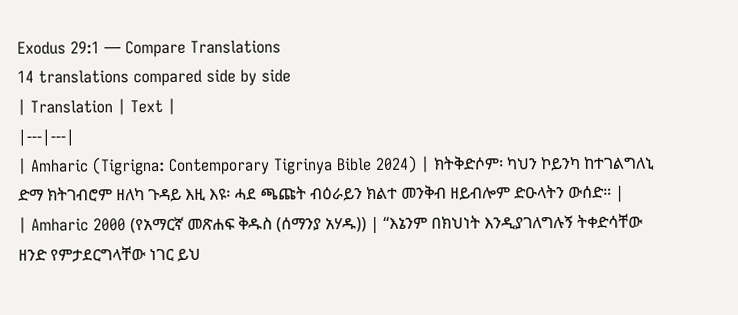Exodus 29:1 — Compare Translations
14 translations compared side by side
| Translation | Text |
|---|---|
| Amharic (Tigrigna: Contemporary Tigrinya Bible 2024) | ክትቅድሶም፡ ካህን ኮይንካ ከተገልግለኒ ድማ ክትገብሮም ዘለካ ጉዳይ እዚ እዩ፡ ሓደ ጫጩት ብዕራይን ክልተ መንቅብ ዘይብሎም ድዑላትን ውሰድ። |
| Amharic 2000 (የአማርኛ መጽሐፍ ቅዱስ (ሰማንያ አሃዱ)) | “እኔንም በክህነት እንዲያገለግሉኝ ትቀድሳቸው ዘንድ የምታደርግላቸው ነገር ይህ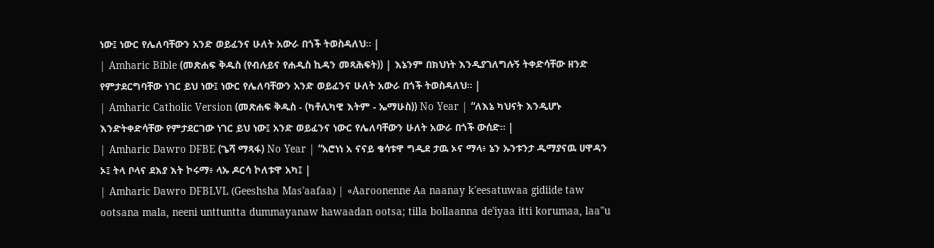ነው፤ ነውር የሌለባቸውን አንድ ወይፈንና ሁለት አውራ በጎች ትወስዳለህ። |
| Amharic Bible (መጽሐፍ ቅዱስ (የብሉይና የሐዲስ ኪዳን መጻሕፍት)) | እኔንም በክህነት እንዲያገለግሉኝ ትቀድሳቸው ዘንድ የምታደርግባቸው ነገር ይህ ነው፤ ነውር የሌለባቸውን አንድ ወይፈንና ሁለት አውራ በጎች ትወስዳለህ። |
| Amharic Catholic Version (መጽሐፍ ቅዱስ - (ካቶሊካዊ እትም - ኤማሁስ)) No Year | “ለእኔ ካህናት እንዲሆኑ እንድትቀድሳቸው የምታደርገው ነገር ይህ ነው፤ አንድ ወይፈንና ነውር የሌለባቸውን ሁለት አውራ በጎች ውሰድ። |
| Amharic Dawro DFBE (ጌሻ ማጻፋ) No Year | “አሮነነ አ ናናይ ቄሳቱዋ ግዲደ ታዉ ኦና ማላ፥ ኔን ኡንቱንታ ዱማያናዉ ሀዋዳን ኦ፤ ትላ ቦላና ደእያ እት ኮሩማ፥ ላኡ ዶርሳ ኮለቱዋ አካ፤ |
| Amharic Dawro DFBLVL (Geeshsha Mas'aafaa) | «Aaroonenne Aa naanay k'eesatuwaa gidiide taw ootsana mala, neeni unttuntta dummayanaw hawaadan ootsa; tilla bollaanna de'iyaa itti korumaa, laa"u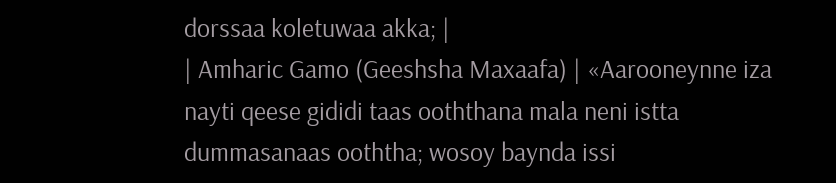dorssaa koletuwaa akka; |
| Amharic Gamo (Geeshsha Maxaafa) | «Aarooneynne iza nayti qeese gididi taas ooththana mala neni istta dummasanaas ooththa; wosoy baynda issi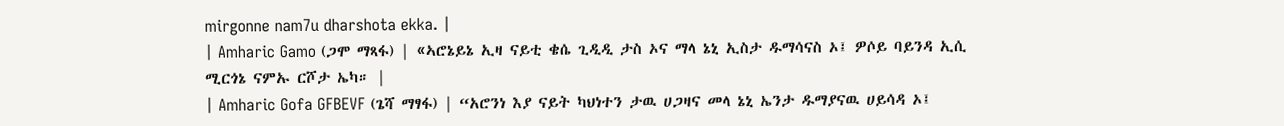mirgonne nam7u dharshota ekka. |
| Amharic Gamo (ጋሞ ማጻፋ) | «ኣሮኔይኔ ኢዛ ናይቲ ቄሴ ጊዲዲ ታስ ኦና ማላ ኔኒ ኢስታ ዱማሳናስ ኦ፤ ዎሶይ ባይንዳ ኢሲ ሚርጎኔ ናምኡ ርሾታ ኤካ። |
| Amharic Gofa GFBEVF (ጌሻ ማፃፋ) | “አሮንነ እያ ናይት ካህነተን ታዉ ሀጋዛና መላ ኔኒ ኤንታ ዱማያናዉ ሀይሳዳ ኦ፤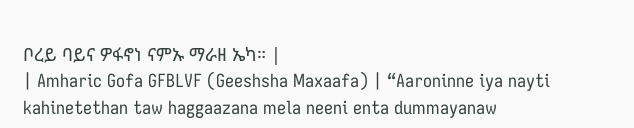ቦረይ ባይና ዎፋኖነ ናምኡ ማራዘ ኤካ። |
| Amharic Gofa GFBLVF (Geeshsha Maxaafa) | “Aaroninne iya nayti kahinetethan taw haggaazana mela neeni enta dummayanaw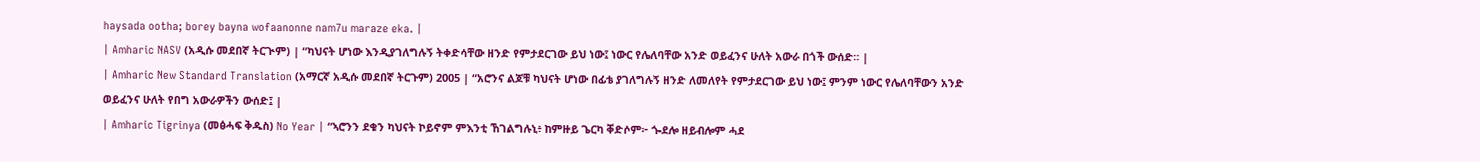haysada ootha; borey bayna wofaanonne nam7u maraze eka. |
| Amharic NASV (አዲሱ መደበኛ ትርጒም) | “ካህናት ሆነው እንዲያገለግሉኝ ትቀድሳቸው ዘንድ የምታደርገው ይህ ነው፤ ነውር የሌለባቸው አንድ ወይፈንና ሁለት አውራ በጎች ውሰድ። |
| Amharic New Standard Translation (አማርኛ አዲሱ መደበኛ ትርጉም) 2005 | “አሮንና ልጆቹ ካህናት ሆነው በፊቴ ያገለግሉኝ ዘንድ ለመለየት የምታደርገው ይህ ነው፤ ምንም ነውር የሌለባቸውን አንድ ወይፈንና ሁለት የበግ አውራዎችን ውሰድ፤ |
| Amharic Tigrinya (መፅሓፍ ቅዱስ) No Year | “ኣሮንን ደቁን ካህናት ኮይኖም ምእንቲ ኸገልግሉኒ፥ ከምዙይ ጌርካ ቐድሶም፦ ጐደሎ ዘይብሎም ሓደ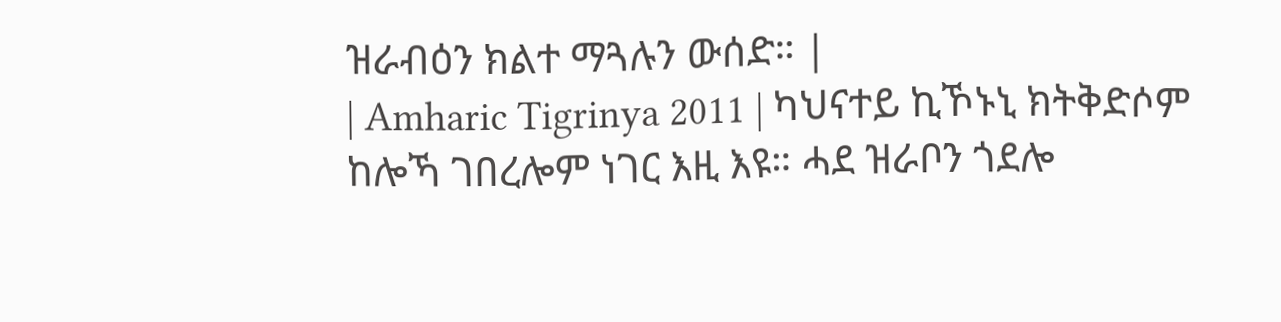ዝራብዕን ክልተ ማጓሉን ውሰድ። |
| Amharic Tigrinya 2011 | ካህናተይ ኪኾኑኒ ክትቅድሶም ከሎኻ ገበረሎም ነገር እዚ እዩ። ሓደ ዝራቦን ጎደሎ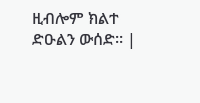ዚብሎም ክልተ ድዑልን ውሰድ። |